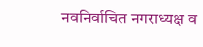नवनिर्वाचित नगराध्यक्ष व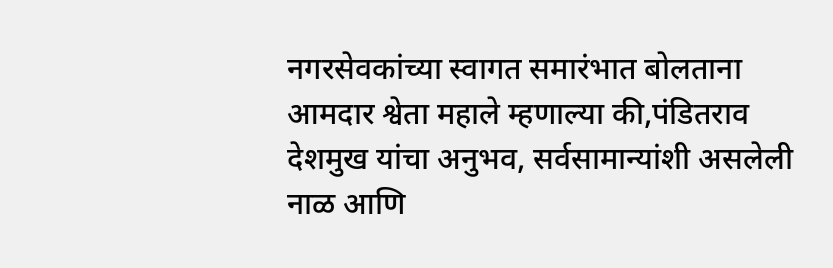नगरसेवकांच्या स्वागत समारंभात बोलताना आमदार श्वेता महाले म्हणाल्या की,पंडितराव देशमुख यांचा अनुभव, सर्वसामान्यांशी असलेली नाळ आणि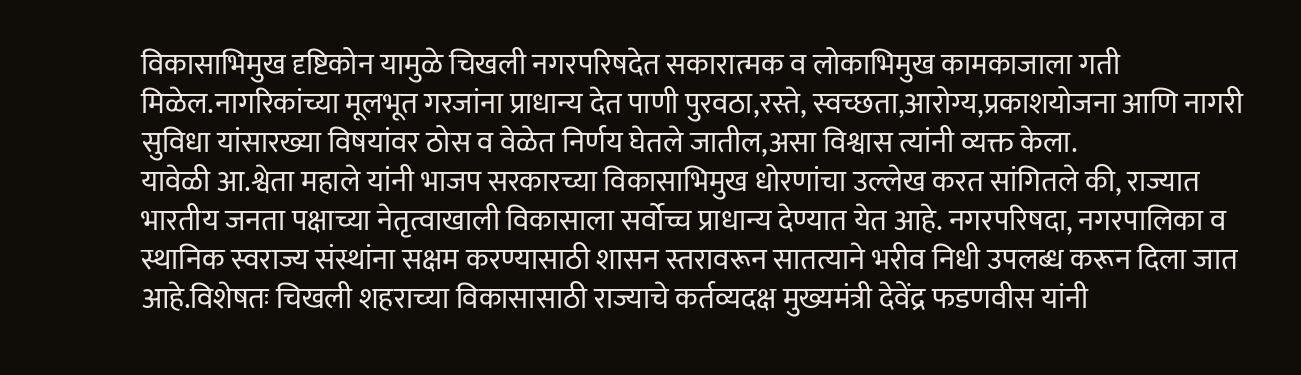विकासाभिमुख दृष्टिकोन यामुळे चिखली नगरपरिषदेत सकारात्मक व लोकाभिमुख कामकाजाला गती मिळेल.नागरिकांच्या मूलभूत गरजांना प्राधान्य देत पाणी पुरवठा,रस्ते, स्वच्छता,आरोग्य,प्रकाशयोजना आणि नागरी सुविधा यांसारख्या विषयांवर ठोस व वेळेत निर्णय घेतले जातील,असा विश्वास त्यांनी व्यक्त केला.
यावेळी आ.श्वेता महाले यांनी भाजप सरकारच्या विकासाभिमुख धोरणांचा उल्लेख करत सांगितले की, राज्यात भारतीय जनता पक्षाच्या नेतृत्वाखाली विकासाला सर्वोच्च प्राधान्य देण्यात येत आहे. नगरपरिषदा, नगरपालिका व स्थानिक स्वराज्य संस्थांना सक्षम करण्यासाठी शासन स्तरावरून सातत्याने भरीव निधी उपलब्ध करून दिला जात आहे.विशेषतः चिखली शहराच्या विकासासाठी राज्याचे कर्तव्यदक्ष मुख्यमंत्री देवेंद्र फडणवीस यांनी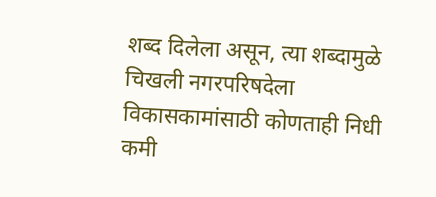शब्द दिलेला असून, त्या शब्दामुळे चिखली नगरपरिषदेला विकासकामांसाठी कोणताही निधी कमी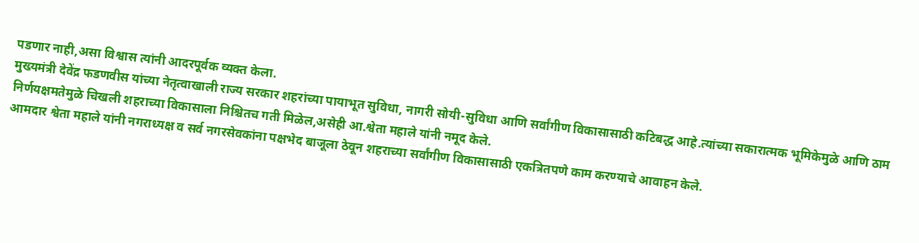पडणार नाही,असा विश्वास त्यांनी आदरपूर्वक व्यक्त केला.
मुख्यमंत्री देवेंद्र फडणवीस यांच्या नेतृत्वाखाली राज्य सरकार शहरांच्या पायाभूत सुविधा, नागरी सोयी-सुविधा आणि सर्वांगीण विकासासाठी कटिबद्ध आहे.त्यांच्या सकारात्मक भूमिकेमुळे आणि ठाम निर्णयक्षमतेमुळे चिखली शहराच्या विकासाला निश्चितच गती मिळेल,असेही आ.श्वेता महाले यांनी नमूद केले.
आमदार श्वेता महाले यांनी नगराध्यक्ष व सर्व नगरसेवकांना पक्षभेद बाजूला ठेवून शहराच्या सर्वांगीण विकासासाठी एकत्रितपणे काम करण्याचे आवाहन केले.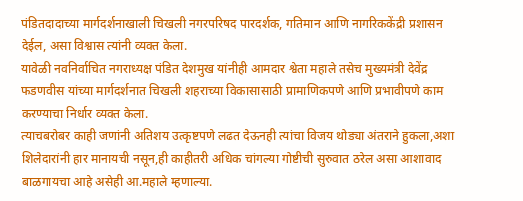पंडितदादाच्या मार्गदर्शनाखाली चिखली नगरपरिषद पारदर्शक, गतिमान आणि नागरिककेंद्री प्रशासन देईल, असा विश्वास त्यांनी व्यक्त केला.
यावेळी नवनिर्वाचित नगराध्यक्ष पंडित देशमुख यांनीही आमदार श्वेता महाले तसेच मुख्यमंत्री देवेंद्र फडणवीस यांच्या मार्गदर्शनात चिखली शहराच्या विकासासाठी प्रामाणिकपणे आणि प्रभावीपणे काम करण्याचा निर्धार व्यक्त केला.
त्याचबरोबर काही जणांनी अतिशय उत्कृष्टपणे लढत देऊनही त्यांचा विजय थोड्या अंतराने हुकला,अशा शिलेदारांनी हार मानायची नसून,ही काहीतरी अधिक चांगल्या गोष्टीची सुरुवात ठरेल असा आशावाद बाळगायचा आहे असेही आ.महाले म्हणाल्या.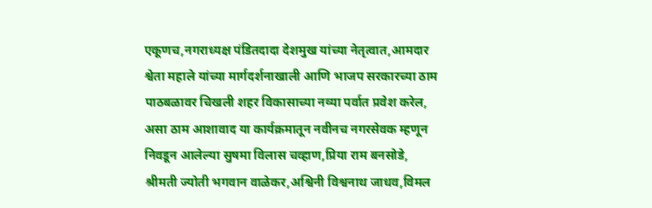एकूणच,नगराध्यक्ष पंडितदादा देशमुख यांच्या नेतृत्वात,आमदार श्वेता महाले यांच्या मार्गदर्शनाखाली आणि भाजप सरकारच्या ठाम पाठबळावर चिखली शहर विकासाच्या नव्या पर्वात प्रवेश करेल, असा ठाम आशावाद या कार्यक्रमातून नवीनच नगरसेवक म्हणून निवडून आलेल्या सुषमा विलास चव्हाण,प्रिया राम बनसोडे, श्रीमती ज्योती भगवान वाळेकर,अश्विनी विश्वनाथ जाधव,विमल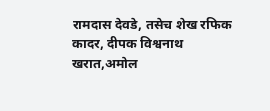रामदास देवडे, तसेच शेख रफिक कादर, दीपक विश्वनाथ खरात,अमोल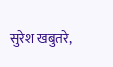सुरेश खबुतरे,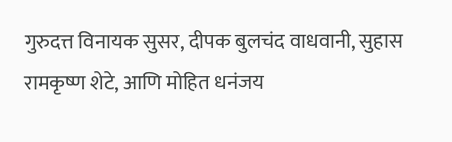गुरुदत्त विनायक सुसर, दीपक बुलचंद वाधवानी, सुहास रामकृष्ण शेटे, आणि मोहित धनंजय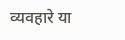व्यवहारे या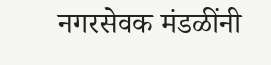नगरसेवक मंडळींनी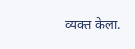व्यक्त केला.